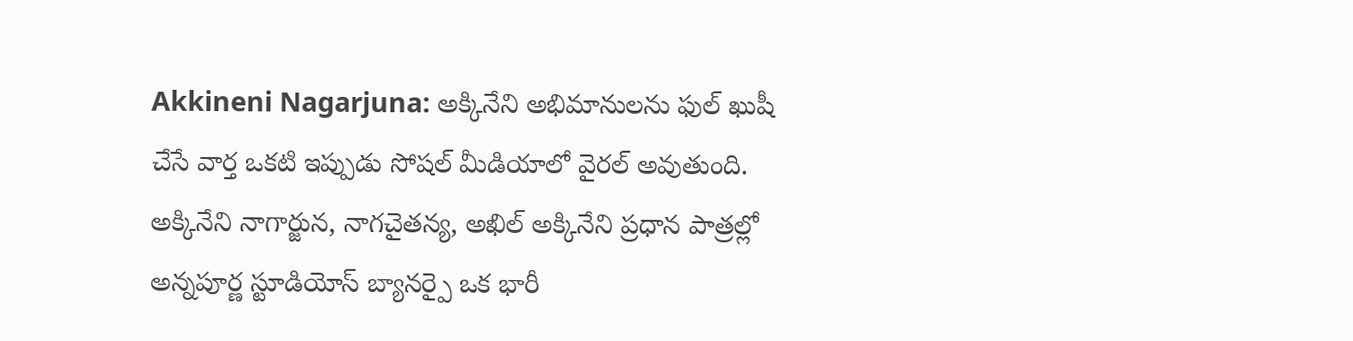Akkineni Nagarjuna: అక్కినేని అభిమానులను ఫుల్ ఖుషీ చేసే వార్త ఒకటి ఇప్పుడు సోషల్ మీడియాలో వైరల్ అవుతుంది. అక్కినేని నాగార్జున, నాగచైతన్య, అఖిల్ అక్కినేని ప్రధాన పాత్రల్లో అన్నపూర్ణ స్టూడియోస్ బ్యానర్పై ఒక భారీ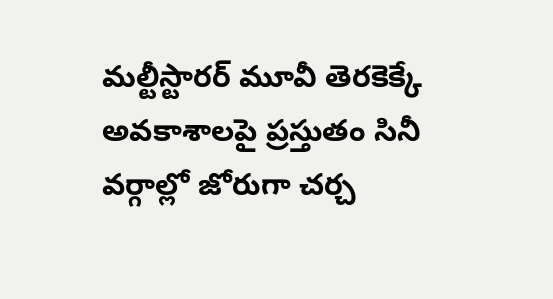మల్టీస్టారర్ మూవీ తెరకెక్కే అవకాశాలపై ప్రస్తుతం సినీ వర్గాల్లో జోరుగా చర్చ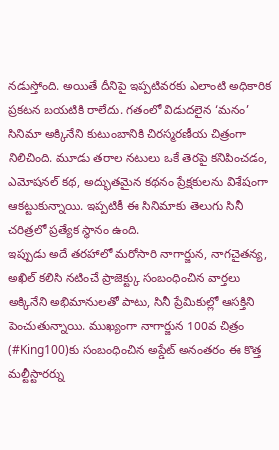నడుస్తోంది. అయితే దీనిపై ఇప్పటివరకు ఎలాంటి అధికారిక ప్రకటన బయటికి రాలేదు. గతంలో విడుదలైన ‘మనం’ సినిమా అక్కినేని కుటుంబానికి చిరస్మరణీయ చిత్రంగా నిలిచింది. మూడు తరాల నటులు ఒకే తెరపై కనిపించడం, ఎమోషనల్ కథ, అద్భుతమైన కథనం ప్రేక్షకులను విశేషంగా ఆకట్టుకున్నాయి. ఇప్పటికీ ఈ సినిమాకు తెలుగు సినీ చరిత్రలో ప్రత్యేక స్థానం ఉంది.
ఇప్పుడు అదే తరహాలో మరోసారి నాగార్జున, నాగచైతన్య, అఖిల్ కలిసి నటించే ప్రాజెక్ట్కు సంబంధించిన వార్తలు అక్కినేని అభిమానులతో పాటు, సినీ ప్రేమికుల్లో ఆసక్తిని పెంచుతున్నాయి. ముఖ్యంగా నాగార్జున 100వ చిత్రం (#King100)కు సంబంధించిన అప్డేట్ అనంతరం ఈ కొత్త మల్టీస్టారర్ను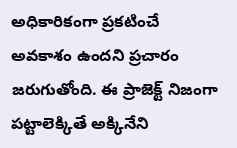అధికారికంగా ప్రకటించే అవకాశం ఉందని ప్రచారం జరుగుతోంది. ఈ ప్రాజెక్ట్ నిజంగా పట్టాలెక్కితే అక్కినేని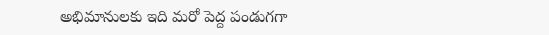అభిమానులకు ఇది మరో పెద్ద పండుగగా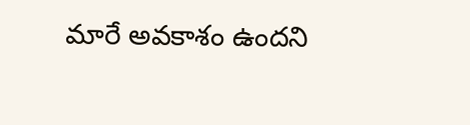మారే అవకాశం ఉందని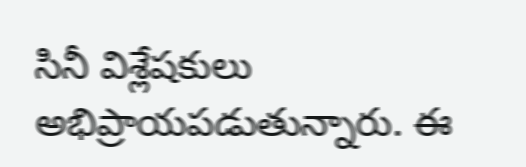సినీ విశ్లేషకులు అభిప్రాయపడుతున్నారు. ఈ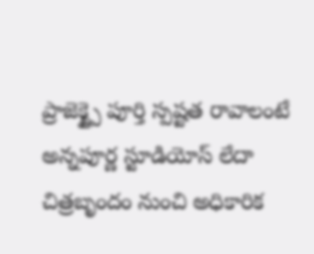ప్రాజెక్ట్పై పూర్తి స్పష్టత రావాలంటే అన్నపూర్ణ స్టూడియోస్ లేదా చిత్రబృందం నుంచి అధికారిక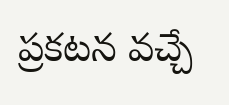ప్రకటన వచ్చే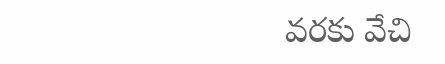వరకు వేచి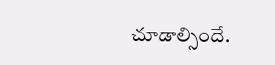చూడాల్సిందే.